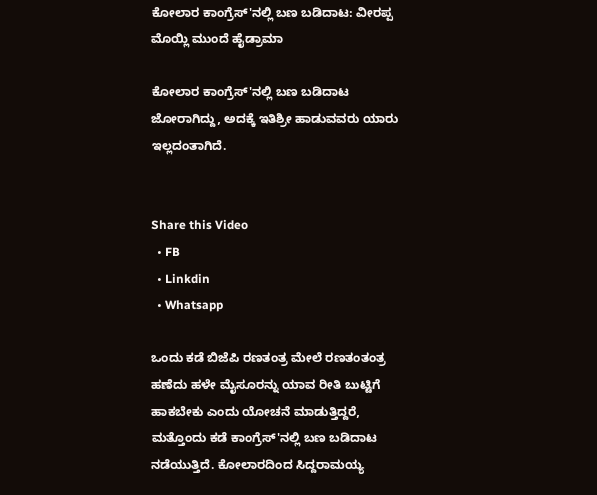ಕೋಲಾರ ಕಾಂಗ್ರೆಸ್'ನಲ್ಲಿ ಬಣ ಬಡಿದಾಟ: ವೀರಪ್ಪ ಮೊಯ್ಲಿ ಮುಂದೆ ಹೈಡ್ರಾಮಾ

ಕೋಲಾರ ಕಾಂಗ್ರೆಸ್'ನಲ್ಲಿ ಬಣ ಬಡಿದಾಟ ಜೋರಾಗಿದ್ದು, ಅದಕ್ಕೆ ಇತಿಶ್ರೀ ಹಾಡುವವರು ಯಾರು ಇಲ್ಲದಂತಾಗಿದೆ.


Share this Video
  • FB
  • Linkdin
  • Whatsapp

ಒಂದು ಕಡೆ ಬಿಜೆಪಿ ರಣತಂತ್ರ ಮೇಲೆ ರಣತಂತಂತ್ರ ಹಣೆದು ಹಳೇ ಮೈಸೂರನ್ನು ಯಾವ ರೀತಿ ಬುಟ್ಟಿಗೆ ಹಾಕಬೇಕು ಎಂದು ಯೋಚನೆ ಮಾಡುತ್ತಿದ್ದರೆ, ಮತ್ತೊಂದು ಕಡೆ ಕಾಂಗ್ರೆಸ್‌'ನಲ್ಲಿ ಬಣ ಬಡಿದಾಟ ನಡೆಯುತ್ತಿದೆ. ಕೋಲಾರದಿಂದ ಸಿದ್ದರಾಮಯ್ಯ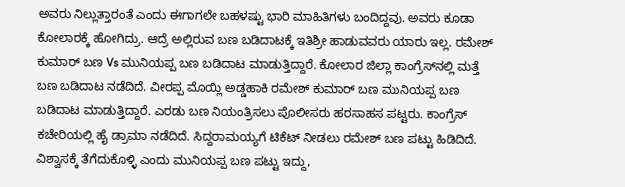ಅವರು ನಿಲ್ಲುತ್ತಾರಂತೆ ಎಂದು ಈಗಾಗಲೇ ಬಹಳಷ್ಟು ಭಾರಿ ಮಾಹಿತಿಗಳು ಬಂದಿದ್ದವು. ಅವರು ಕೂಡಾ ಕೋಲಾರಕ್ಕೆ ಹೋಗಿದ್ರು. ಆದ್ರೆ ಅಲ್ಲಿರುವ ಬಣ ಬಡಿದಾಟಕ್ಕೆ ಇತಿಶ್ರೀ ಹಾಡುವವರು ಯಾರು ಇಲ್ಲ. ರಮೇಶ್‌ ಕುಮಾರ್‌ ಬಣ Vs ಮುನಿಯಪ್ಪ ಬಣ ಬಡಿದಾಟ ಮಾಡುತ್ತಿದ್ದಾರೆ. ಕೋಲಾರ ಜಿಲ್ಲಾ ಕಾಂಗ್ರೆಸ್‌ನಲ್ಲಿ ಮತ್ತೆ ಬಣ ಬಡಿದಾಟ ನಡೆದಿದೆ. ವೀರಪ್ಪ ಮೊಯ್ಲಿ ಅಡ್ಡಹಾಕಿ ರಮೇಶ್‌ ಕುಮಾರ್‌ ಬಣ ಮುನಿಯಪ್ಪ ಬಣ ಬಡಿದಾಟ ಮಾಡುತ್ತಿದ್ದಾರೆ. ಎರಡು ಬಣ ನಿಯಂತ್ರಿಸಲು ಪೊಲೀಸರು ಹರಸಾಹಸ ಪಟ್ಟರು. ಕಾಂಗ್ರೆಸ್‌ ಕಚೇರಿಯಲ್ಲಿ ಹೈ ಡ್ರಾಮಾ ನಡೆದಿದೆ. ಸಿದ್ದರಾಮಯ್ಯಗೆ ಟಿಕೆಟ್‌ ನೀಡಲು ರಮೇಶ್‌ ಬಣ ಪಟ್ಟು ಹಿಡಿದಿದೆ. ವಿಶ್ವಾಸಕ್ಕೆ ತೆಗೆದುಕೊಳ್ಳಿ ಎಂದು ಮುನಿಯಪ್ಪ ಬಣ ಪಟ್ಟು ಇದ್ದು,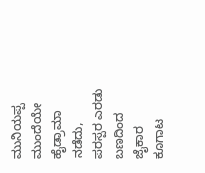ಮುನಿಯಪ್ಪ ಮುಂದೆಯೇ ಹೈಡ್ರಾಮಾ ನಡೆದು, ಪರಸ್ಪರ ಎರಡು ಬಣದಿಂದ ಜೈಕಾರ ಕೂಗಾಟ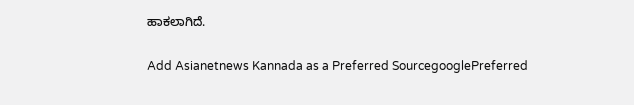ಹಾಕಲಾಗಿದೆ.

Add Asianetnews Kannada as a Preferred SourcegooglePreferred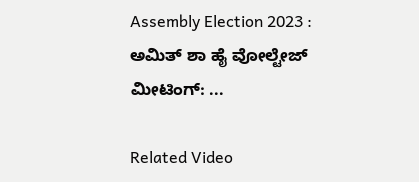Assembly Election 2023 : ಅಮಿತ್‌ ಶಾ ಹೈ ವೋಲ್ಟೇಜ್‌ ಮೀಟಿಂಗ್‌: ...

Related Video